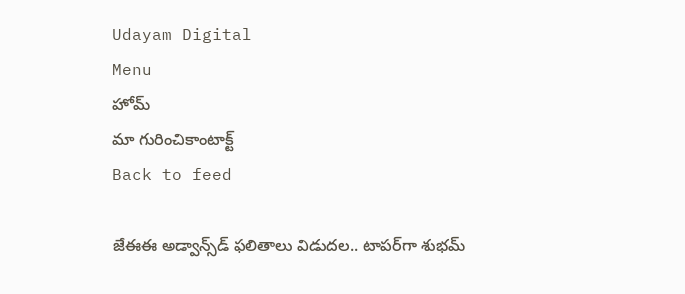Udayam Digital
Menu
హోమ్
మా గురించికాంటాక్ట్
Back to feed

జేఈఈ అడ్వాన్స్‌డ్‌ ఫలితాలు విడుదల.. టాపర్‌గా శుభమ్‌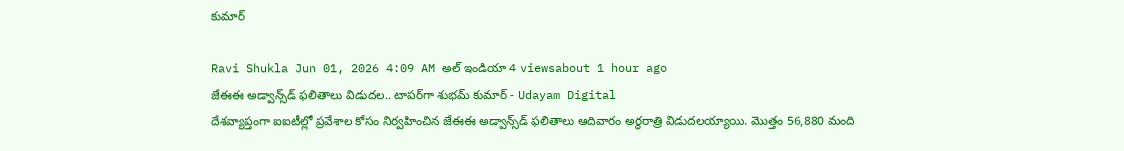కుమార్‌

Ravi Shukla Jun 01, 2026 4:09 AM అల్ ఇండియా 4 viewsabout 1 hour ago
జేఈఈ అడ్వాన్స్‌డ్‌ ఫలితాలు విడుదల.. టాపర్‌గా శుభమ్‌ కుమార్‌ - Udayam Digital
దేశవ్యాప్తంగా ఐఐటీల్లో ప్రవేశాల కోసం నిర్వహించిన జేఈఈ అడ్వాన్స్‌డ్‌ ఫలితాలు ఆదివారం అర్ధరాత్రి విడుదలయ్యాయి. మొత్తం 56,880 మంది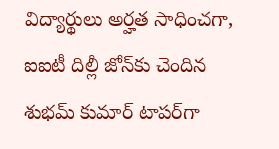విద్యార్థులు అర్హత సాధించగా, ఐఐటీ దిల్లీ జోన్‌కు చెందిన శుభమ్‌ కుమార్‌ టాపర్‌గా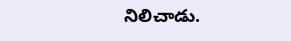నిలిచాడు.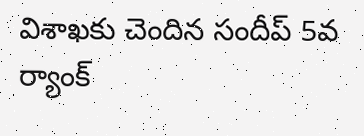విశాఖకు చెందిన సందీప్‌ 5వ ర్యాంక్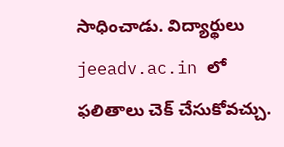సాధించాడు. విద్యార్థులు jeeadv.ac.in లో ఫలితాలు చెక్ చేసుకోవచ్చు.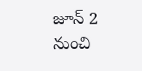జూన్ 2 నుంచి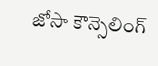జోసా కౌన్సెలింగ్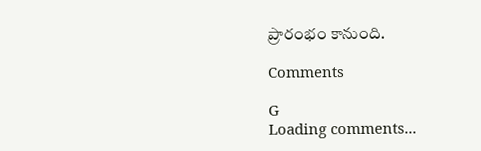ప్రారంభం కానుంది.

Comments

G
Loading comments...